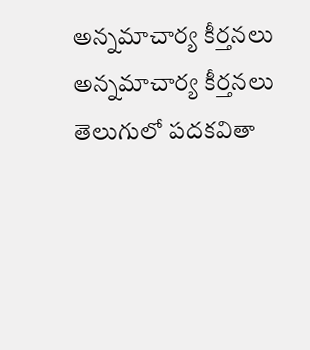అన్నమాచార్య కీర్తనలు
అన్నమాచార్య కీర్తనలు తెలుగులో పదకవితా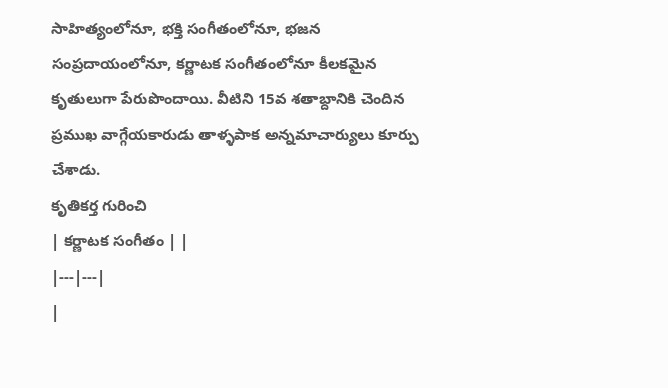సాహిత్యంలోనూ, భక్తి సంగీతంలోనూ, భజన సంప్రదాయంలోనూ, కర్ణాటక సంగీతంలోనూ కీలకమైన కృతులుగా పేరుపొందాయి. వీటిని 15వ శతాబ్దానికి చెందిన ప్రముఖ వాగ్గేయకారుడు తాళ్ళపాక అన్నమాచార్యులు కూర్పు చేశాడు.
కృతికర్త గురించి
| కర్ణాటక సంగీతం | |
|---|---|
|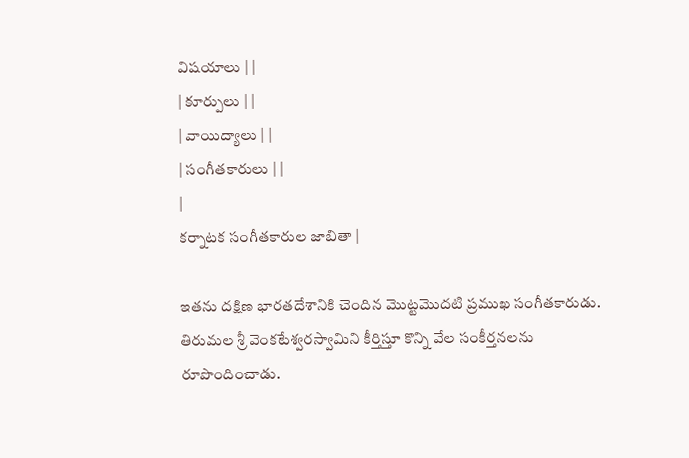విషయాలు | |
| కూర్పులు | |
| వాయిద్యాలు | |
| సంగీతకారులు | |
|
కర్నాటక సంగీతకారుల జాబితా |

ఇతను దక్షిణ భారతదేశానికి చెందిన మొట్టమొదటి ప్రముఖ సంగీతకారుడు. తిరుమల శ్రీ వెంకటేశ్వరస్వామిని కీర్తిస్తూ కొన్ని వేల సంకీర్తనలను రూపొందించాడు.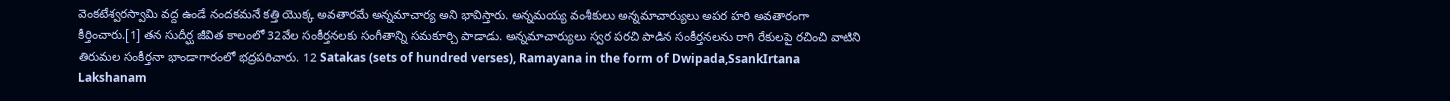వెంకటేశ్వరస్వామి వద్ద ఉండే నందకమనే కత్తి యొక్క అవతారమే అన్నమాచార్య అని భావిస్తారు. అన్నమయ్య వంశీకులు అన్నమాచార్యులు అపర హరి అవతారంగా కీర్తించారు.[1] తన సుదీర్ఘ జీవిత కాలంలో 32వేల సంకీర్తనలకు సంగీతాన్ని సమకూర్చి పాడాడు. అన్నమాచార్యులు స్వర పరచి పాడిన సంకీర్తనలను రాగి రేకులపై రచించి వాటిని తిరుమల సంకీర్తనా భాండాగారంలో భద్రపరిచారు. 12 Satakas (sets of hundred verses), Ramayana in the form of Dwipada,SsankIrtana Lakshanam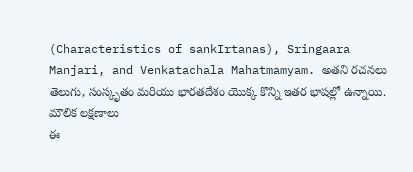(Characteristics of sankIrtanas), Sringaara Manjari, and Venkatachala Mahatmamyam. అతని రచనలు తెలుగు, సంస్కృతం మరియు భారతదేశం యొక్క కొన్ని ఇతర భాషల్లో ఉన్నాయి.
మౌలిక లక్షణాలు
ఈ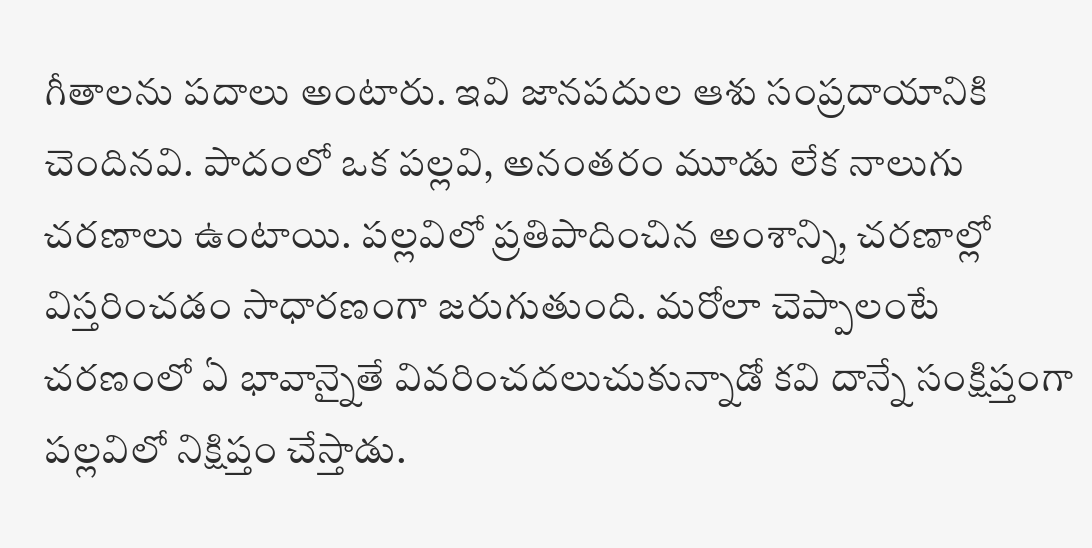గీతాలను పదాలు అంటారు. ఇవి జానపదుల ఆశు సంప్రదాయానికి చెందినవి. పాదంలో ఒక పల్లవి, అనంతరం మూడు లేక నాలుగు చరణాలు ఉంటాయి. పల్లవిలో ప్రతిపాదించిన అంశాన్ని, చరణాల్లో విస్తరించడం సాధారణంగా జరుగుతుంది. మరోలా చెప్పాలంటే చరణంలో ఏ భావాన్నైతే వివరించదలుచుకున్నాడో కవి దాన్నే సంక్షిప్తంగా పల్లవిలో నిక్షిప్తం చేస్తాడు.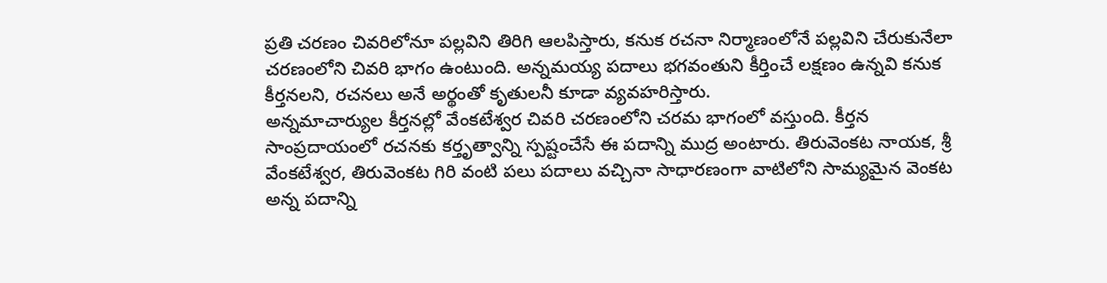ప్రతి చరణం చివరిలోనూ పల్లవిని తిరిగి ఆలపిస్తారు, కనుక రచనా నిర్మాణంలోనే పల్లవిని చేరుకునేలా చరణంలోని చివరి భాగం ఉంటుంది. అన్నమయ్య పదాలు భగవంతుని కీర్తించే లక్షణం ఉన్నవి కనుక కీర్తనలని, రచనలు అనే అర్థంతో కృతులనీ కూడా వ్యవహరిస్తారు.
అన్నమాచార్యుల కీర్తనల్లో వేంకటేశ్వర చివరి చరణంలోని చరమ భాగంలో వస్తుంది. కీర్తన సాంప్రదాయంలో రచనకు కర్తృత్వాన్ని స్పష్టంచేసే ఈ పదాన్ని ముద్ర అంటారు. తిరువెంకట నాయక, శ్రీ వేంకటేశ్వర, తిరువెంకట గిరి వంటి పలు పదాలు వచ్చినా సాధారణంగా వాటిలోని సామ్యమైన వెంకట అన్న పదాన్ని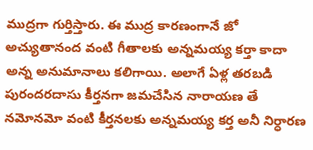ముద్రగా గుర్తిస్తారు. ఈ ముద్ర కారణంగానే జో అచ్యుతానంద వంటి గీతాలకు అన్నమయ్య కర్తా కాదా అన్న అనుమానాలు కలిగాయి. అలాగే ఏళ్ల తరబడి పురందరదాసు కీర్తనగా జమచేసిన నారాయణ తే నమోనమో వంటి కీర్తనలకు అన్నమయ్య కర్త అనీ నిర్ధారణ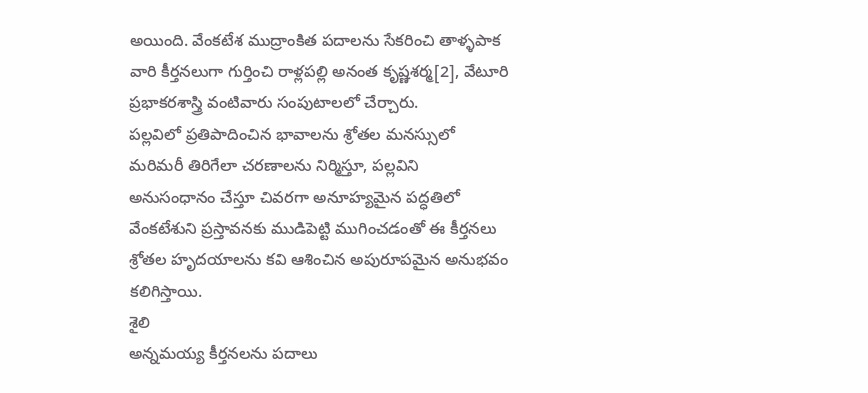అయింది. వేంకటేశ ముద్రాంకిత పదాలను సేకరించి తాళ్ళపాక వారి కీర్తనలుగా గుర్తించి రాళ్లపల్లి అనంత కృష్ణశర్మ[2], వేటూరి ప్రభాకరశాస్త్రి వంటివారు సంపుటాలలో చేర్చారు.
పల్లవిలో ప్రతిపాదించిన భావాలను శ్రోతల మనస్సులో మరిమరీ తిరిగేలా చరణాలను నిర్మిస్తూ, పల్లవిని అనుసంధానం చేస్తూ చివరగా అనూహ్యమైన పద్ధతిలో వేంకటేశుని ప్రస్తావనకు ముడిపెట్టి ముగించడంతో ఈ కీర్తనలు శ్రోతల హృదయాలను కవి ఆశించిన అపురూపమైన అనుభవం కలిగిస్తాయి.
శైలి
అన్నమయ్య కీర్తనలను పదాలు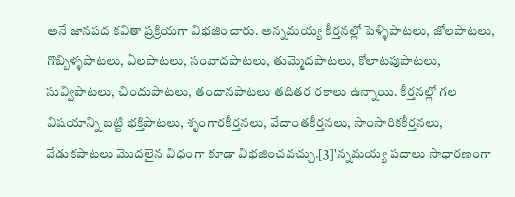అనే జానపద కవితా ప్రక్రియగా విభజించారు. అన్నమయ్య కీర్తనల్లో పెళ్ళిపాటలు, జోలపాటలు, గొబ్బిళ్ళపాటలు, ఏలపాటలు, సంవాదపాటలు, తుమ్మెదపాటలు, కోలాటపుపాటలు, సువ్విపాటలు, చిందుపాటలు, తందానపాటలు తదితర రకాలు ఉన్నాయి. కీర్తనల్లో గల విషయాన్ని బట్టి భక్తిపాటలు, శృంగారకీర్తనలు, వేదాంతకీర్తనలు, సాంసారికకీర్తనలు, వేడుకపాటలు మొదలైన విధంగా కూడా విభజించవచ్చు.[3]'న్నమయ్య పదాలు సాధారణంగా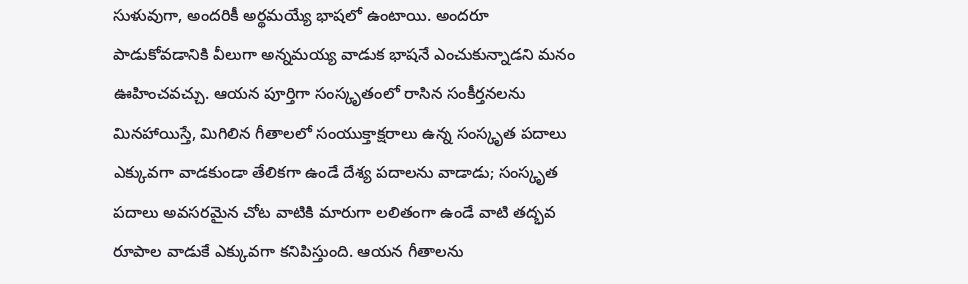సుళువుగా, అందరికీ అర్థమయ్యే భాషలో ఉంటాయి. అందరూ పాడుకోవడానికి వీలుగా అన్నమయ్య వాడుక భాషనే ఎంచుకున్నాడని మనం ఊహించవచ్చు. ఆయన పూర్తిగా సంస్కృతంలో రాసిన సంకీర్తనలను మినహాయిస్తే, మిగిలిన గీతాలలో సంయుక్తాక్షరాలు ఉన్న సంస్కృత పదాలు ఎక్కువగా వాడకుండా తేలికగా ఉండే దేశ్య పదాలను వాడాడు; సంస్కృత పదాలు అవసరమైన చోట వాటికి మారుగా లలితంగా ఉండే వాటి తద్భవ రూపాల వాడుకే ఎక్కువగా కనిపిస్తుంది. ఆయన గీతాలను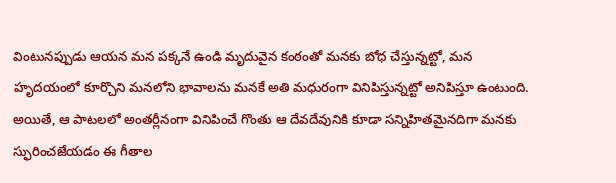వింటునప్పుడు ఆయన మన పక్కనే ఉండి మృదువైన కంఠంతో మనకు బోధ చేస్తున్నట్టో, మన హృదయంలో కూర్చొని మనలోని భావాలను మనకే అతి మధురంగా వినిపిస్తున్నట్టో అనిపిస్తూ ఉంటుంది. అయితే, ఆ పాటలలో అంతర్లీనంగా వినిపించే గొంతు ఆ దేవదేవునికి కూడా సన్నిహితమైనదిగా మనకు స్ఫురించజేయడం ఈ గీతాల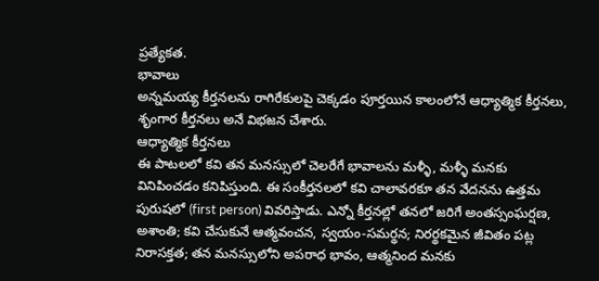ప్రత్యేకత.
భావాలు
అన్నమయ్య కీర్తనలను రాగిరేకులపై చెక్కడం పూర్తయిన కాలంలోనే ఆధ్యాత్మిక కీర్తనలు, శృంగార కీర్తనలు అనే విభజన చేశారు.
ఆధ్యాత్మిక కీర్తనలు
ఈ పాటలలో కవి తన మనస్సులో చెలరేగే భావాలను మళ్ళీ, మళ్ళీ మనకు వినిపించడం కనిపిస్తుంది. ఈ సంకీర్తనలలో కవి చాలావరకూ తన వేదనను ఉత్తమ పురుషలో (first person) వివరిస్తాడు. ఎన్నో కీర్తనల్లో తనలో జరిగే అంతస్సంఘర్షణ, అశాంతి; కవి చేసుకునే ఆత్మవంచన, స్వయం-సమర్థన; నిరర్థకమైన జీవితం పట్ల నిరాసక్తత; తన మనస్సులోని అపరాధ భావం, ఆత్మనింద మనకు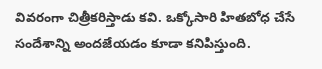వివరంగా చిత్రీకరిస్తాడు కవి. ఒక్కోసారి హితబోధ చేసే సందేశాన్ని అందజేయడం కూడా కనిపిస్తుంది.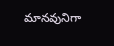మానవునిగా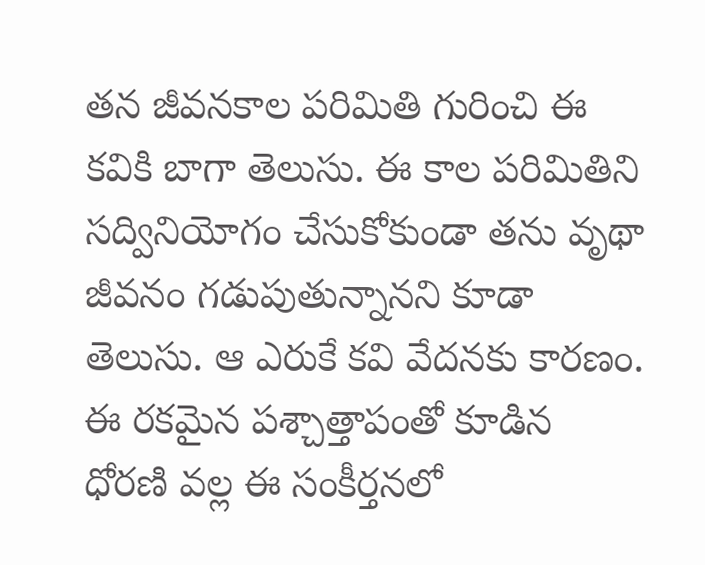తన జీవనకాల పరిమితి గురించి ఈ కవికి బాగా తెలుసు. ఈ కాల పరిమితిని సద్వినియోగం చేసుకోకుండా తను వృథా జీవనం గడుపుతున్నానని కూడా తెలుసు. ఆ ఎరుకే కవి వేదనకు కారణం. ఈ రకమైన పశ్చాత్తాపంతో కూడిన ధోరణి వల్ల ఈ సంకీర్తనలో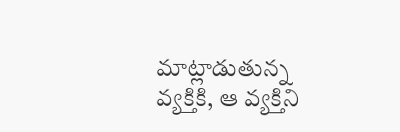మాట్లాడుతున్న వ్యక్తికి, ఆ వ్యక్తిని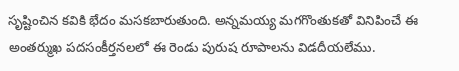సృష్టించిన కవికి భేదం మసకబారుతుంది. అన్నమయ్య మగగొంతుకతో వినిపించే ఈ అంతర్ముఖ పదసంకీర్తనలలో ఈ రెండు పురుష రూపాలను విడదీయలేము.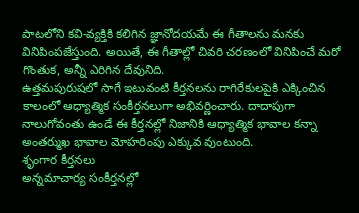పాటలోని కవి-వ్యక్తికి కలిగిన జ్ఞానోదయమే ఈ గీతాలను మనకు వినిపింపజేస్తుంది. అయితే, ఈ గీతాల్లో చివరి చరణంలో వినిపించే మరో గొంతుక, అన్నీ ఎరిగిన దేవునిది.
ఉత్తమపురుషలో సాగే ఇటువంటి కీర్తనలను రాగిరేకులపైకి ఎక్కించిన కాలంలో ఆధ్యాత్మిక సంకీర్తనలుగా అభివర్ణించారు. దాదాపుగా నాలుగోవంతు ఉండే ఈ కీర్తనల్లో నిజానికి ఆధ్యాత్మిక భావాల కన్నా అంతర్ముఖ భావాల మోహరింపు ఎక్కువ వుంటుంది.
శృంగార కీర్తనలు
అన్నమాచార్య సంకీర్తనల్లో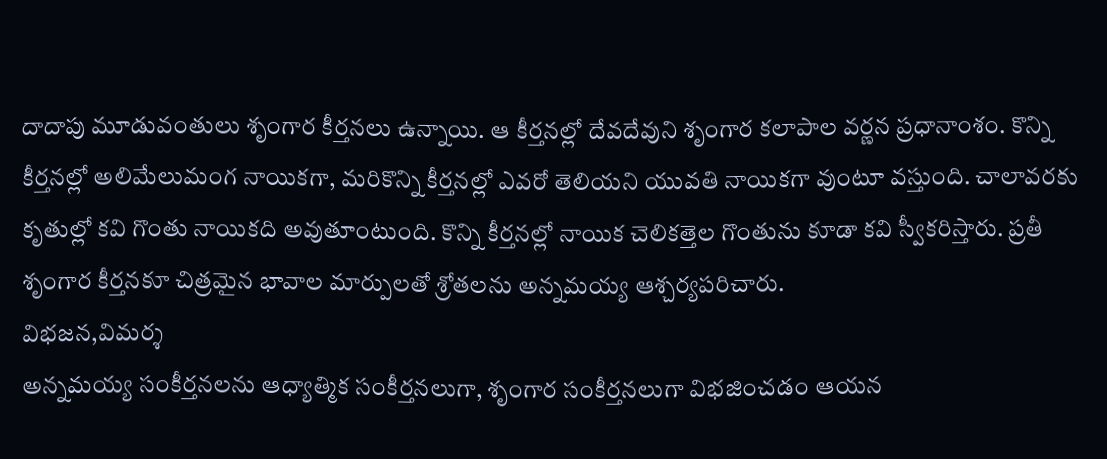దాదాపు మూడువంతులు శృంగార కీర్తనలు ఉన్నాయి. ఆ కీర్తనల్లో దేవదేవుని శృంగార కలాపాల వర్ణన ప్రధానాంశం. కొన్ని కీర్తనల్లో అలిమేలుమంగ నాయికగా, మరికొన్ని కీర్తనల్లో ఎవరో తెలియని యువతి నాయికగా వుంటూ వస్తుంది. చాలావరకు కృతుల్లో కవి గొంతు నాయికది అవుతూంటుంది. కొన్ని కీర్తనల్లో నాయిక చెలికత్తెల గొంతును కూడా కవి స్వీకరిస్తారు. ప్రతీ శృంగార కీర్తనకూ చిత్రమైన భావాల మార్పులతో శ్రోతలను అన్నమయ్య ఆశ్చర్యపరిచారు.
విభజన,విమర్శ
అన్నమయ్య సంకీర్తనలను ఆధ్యాత్మిక సంకీర్తనలుగా, శృంగార సంకీర్తనలుగా విభజించడం ఆయన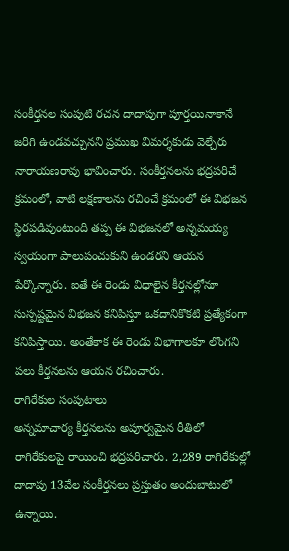సంకీర్తనల సంపుటి రచన దాదాపుగా పూర్తయినాకానే జరిగి ఉండవచ్చునని ప్రముఖ విమర్శకుడు వెల్చేరు నారాయణరావు భావించారు. సంకీర్తనలను భద్రపరిచే క్రమంలో, వాటి లక్షణాలను రచించే క్రమంలో ఈ విభజన స్థిరపడివుంటుంది తప్ప ఈ విభజనలో అన్నమయ్య స్వయంగా పాలుపంచుకుని ఉండరని ఆయన పేర్కొన్నారు. ఐతే ఈ రెండు విధాలైన కీర్తనల్లోనూ సుస్పష్టమైన విభజన కనిపిస్తూ ఒకదానికొకటి ప్రత్యేకంగా కనిపిస్తాయి. అంతేకాక ఈ రెండు విభాగాలకూ లొంగని పలు కీర్తనలను ఆయన రచించారు.
రాగిరేకుల సంపుటాలు
అన్నమాచార్య కీర్తనలను అపూర్వమైన రీతిలో రాగిరేకులపై రాయించి భద్రపరిచారు. 2,289 రాగిరేకుల్లో దాదాపు 13వేల సంకీర్తనలు ప్రస్తుతం అందుబాటులో ఉన్నాయి.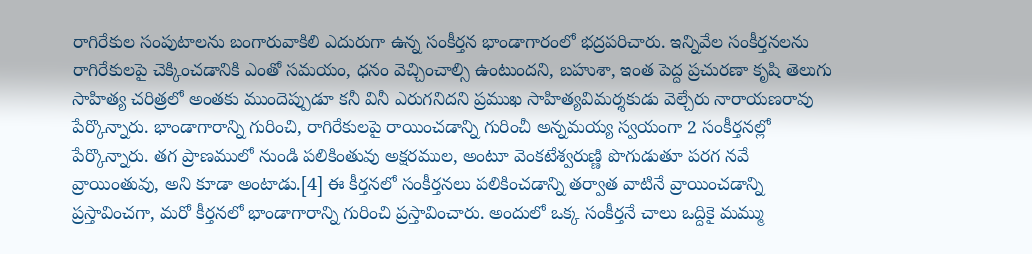రాగిరేకుల సంపుటాలను బంగారువాకిలి ఎదురుగా ఉన్న సంకీర్తన భాండాగారంలో భద్రపరిచారు. ఇన్నివేల సంకీర్తనలను రాగిరేకులపై చెక్కించడానికి ఎంతో సమయం, ధనం వెచ్చించాల్సి ఉంటుందని, బహుశా, ఇంత పెద్ద ప్రచురణా కృషి తెలుగు సాహిత్య చరిత్రలో అంతకు ముందెప్పుడూ కనీ వినీ ఎరుగనిదని ప్రముఖ సాహిత్యవిమర్శకుడు వెల్చేరు నారాయణరావు పేర్కొన్నారు. భాండాగారాన్ని గురించి, రాగిరేకులపై రాయించడాన్ని గురించీ అన్నమయ్య స్వయంగా 2 సంకీర్తనల్లో పేర్కొన్నారు. తగ ప్రాణములో నుండి పలికింతువు అక్షరముల, అంటూ వెంకటేశ్వరుణ్ణి పొగుడుతూ పరగ నవే వ్రాయింతువు, అని కూడా అంటాడు.[4] ఈ కీర్తనలో సంకీర్తనలు పలికించడాన్ని తర్వాత వాటినే వ్రాయించడాన్ని ప్రస్తావించగా, మరో కీర్తనలో భాండాగారాన్ని గురించి ప్రస్తావించారు. అందులో ఒక్క సంకీర్తనే చాలు ఒద్దికై మమ్ము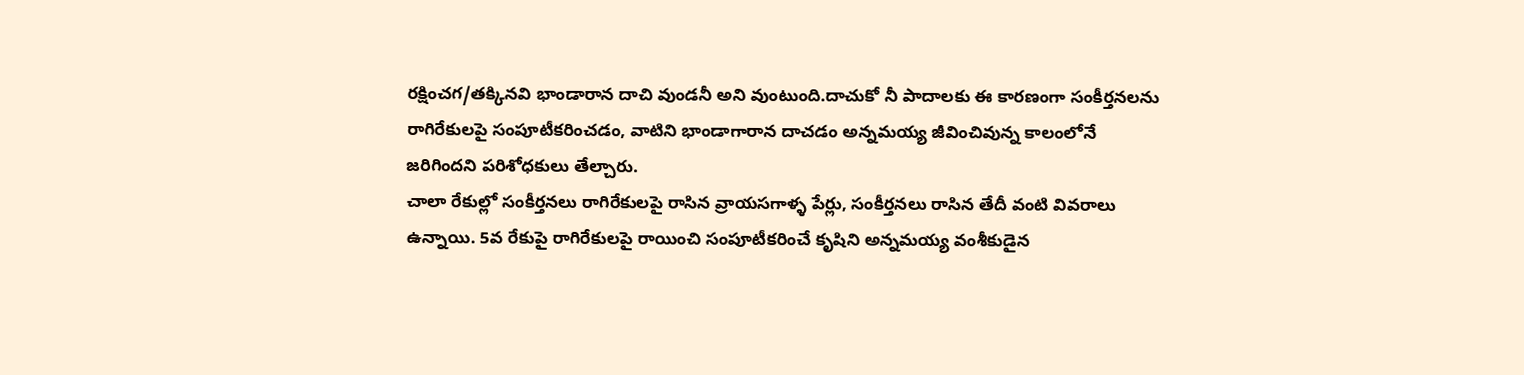రక్షించగ/తక్కినవి భాండారాన దాచి వుండనీ అని వుంటుంది.దాచుకో నీ పాదాలకు ఈ కారణంగా సంకీర్తనలను రాగిరేకులపై సంపూటీకరించడం, వాటిని భాండాగారాన దాచడం అన్నమయ్య జీవించివున్న కాలంలోనే జరిగిందని పరిశోధకులు తేల్చారు.
చాలా రేకుల్లో సంకీర్తనలు రాగిరేకులపై రాసిన వ్రాయసగాళ్ళ పేర్లు, సంకీర్తనలు రాసిన తేదీ వంటి వివరాలు ఉన్నాయి. 5వ రేకుపై రాగిరేకులపై రాయించి సంపూటీకరించే కృషిని అన్నమయ్య వంశీకుడైన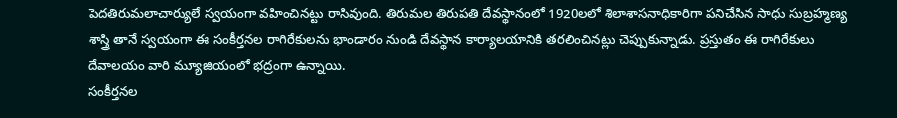పెదతిరుమలాచార్యులే స్వయంగా వహించినట్టు రాసివుంది. తిరుమల తిరుపతి దేవస్థానంలో 1920లలో శిలాశాసనాధికారిగా పనిచేసిన సాధు సుబ్రహ్మణ్య శాస్త్రి తానే స్వయంగా ఈ సంకీర్తనల రాగిరేకులను భాండారం నుండి దేవస్థాన కార్యాలయానికి తరలించినట్లు చెప్పుకున్నాడు. ప్రస్తుతం ఈ రాగిరేకులు దేవాలయం వారి మ్యూజియంలో భద్రంగా ఉన్నాయి.
సంకీర్తనల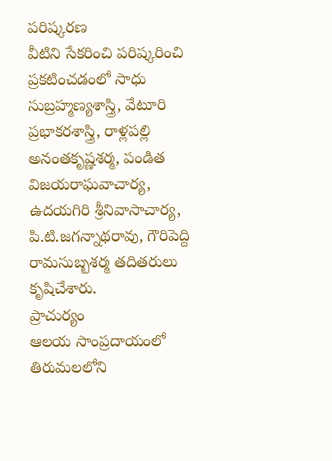పరిష్కరణ
వీటిని సేకరించి పరిష్కరించి ప్రకటించడంలో సాధు సుబ్రహ్మణ్యశాస్త్రి, వేటూరి ప్రభాకరశాస్త్రి, రాళ్లపల్లి అనంతకృష్ణశర్మ, పండిత విజయరాఘవాచార్య, ఉదయగిరి శ్రీనివాసాచార్య, పి.టి.జగన్నాథరావు, గౌరిపెద్ది రామసుబ్బశర్మ తదితరులు కృషిచేశారు.
ప్రాచుర్యం
ఆలయ సాంప్రదాయంలో
తిరుమలలోని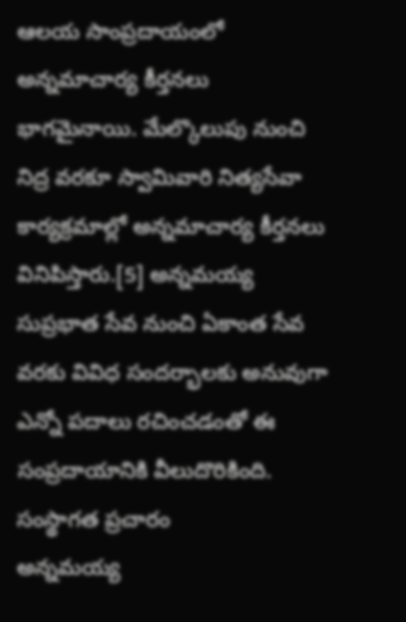ఆలయ సాంప్రదాయంలో అన్నమాచార్య కీర్తనలు భాగమైనాయి. మేల్కొలుపు నుంచి నిద్ర వరకూ స్వామివారి నిత్యసేవా కార్యక్రమాల్లో అన్నమాచార్య కీర్తనలు వినిపిస్తారు.[5] అన్నమయ్య సుప్రభాత సేవ నుంచి ఏకాంత సేవ వరకు వివిధ సందర్భాలకు అనువుగా ఎన్నో పదాలు రచించడంతో ఈ సంప్రదాయానికి వీలుదొరికింది.
సంస్థాగత ప్రచారం
అన్నమయ్య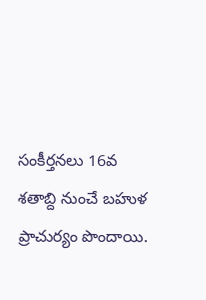సంకీర్తనలు 16వ శతాబ్ది నుంచే బహుళ ప్రాచుర్యం పొందాయి.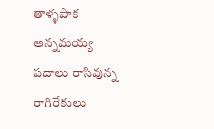తాళ్ళపాక అన్నమయ్య పదాలు రాసివున్న రాగిరేకులు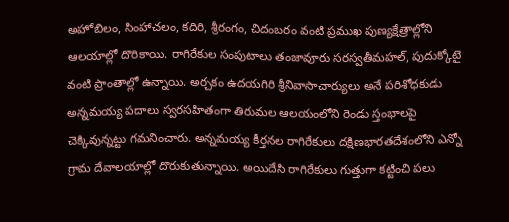అహోబిలం, సింహాచలం, కదిరి, శ్రీరంగం, చిదంబరం వంటి ప్రముఖ పుణ్యక్షేత్రాల్లోని ఆలయాల్లో దొరికాయి. రాగిరేకుల సంపుటాలు తంజావూరు సరస్వతీమహల్, పుదుక్కోటై వంటి ప్రాంతాల్లో ఉన్నాయి. అర్చకం ఉదయగిరి శ్రీనివాసాచార్యులు అనే పరిశోధకుడు అన్నమయ్య పదాలు స్వరసహితంగా తిరుమల ఆలయంలోని రెండు స్తంభాలపై చెక్కివున్నట్టు గమనించారు. అన్నమయ్య కీర్తనల రాగిరేకులు దక్షిణభారతదేశంలోని ఎన్నో గ్రామ దేవాలయాల్లో దొరుకుతున్నాయి. అయిదేసి రాగిరేకులు గుత్తుగా కట్టించి పలు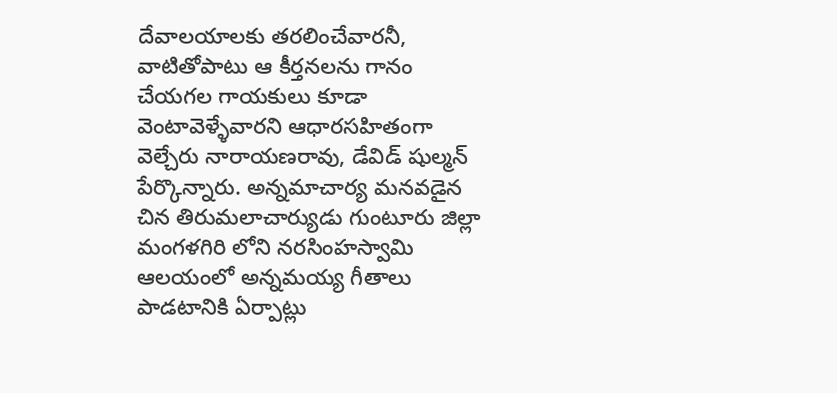దేవాలయాలకు తరలించేవారనీ, వాటితోపాటు ఆ కీర్తనలను గానం చేయగల గాయకులు కూడా వెంటావెళ్ళేవారని ఆధారసహితంగా వెల్చేరు నారాయణరావు, డేవిడ్ షుల్మన్ పేర్కొన్నారు. అన్నమాచార్య మనవడైన చిన తిరుమలాచార్యుడు గుంటూరు జిల్లా మంగళగిరి లోని నరసింహస్వామి ఆలయంలో అన్నమయ్య గీతాలు పాడటానికి ఏర్పాట్లు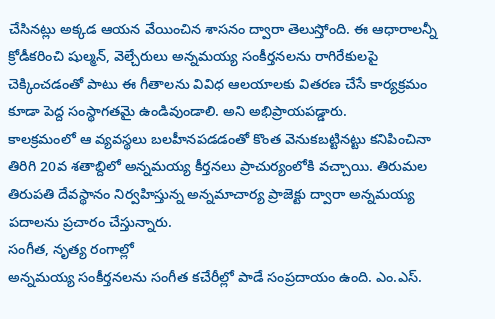చేసినట్లు అక్కడ ఆయన వేయించిన శాసనం ద్వారా తెలుస్తోంది. ఈ ఆధారాలన్నీ క్రోడీకరించి షుల్మన్, వెల్చేరులు అన్నమయ్య సంకీర్తనలను రాగిరేకులపై చెక్కించడంతో పాటు ఈ గీతాలను వివిధ ఆలయాలకు వితరణ చేసే కార్యక్రమం కూడా పెద్ద సంస్థాగతమై ఉండివుండాలి. అని అభిప్రాయపడ్డారు.
కాలక్రమంలో ఆ వ్యవస్థలు బలహీనపడడంతో కొంత వెనుకబట్టినట్టు కనిపించినా తిరిగి 20వ శతాబ్దిలో అన్నమయ్య కీర్తనలు ప్రాచుర్యంలోకి వచ్చాయి. తిరుమల తిరుపతి దేవస్థానం నిర్వహిస్తున్న అన్నమాచార్య ప్రాజెక్టు ద్వారా అన్నమయ్య పదాలను ప్రచారం చేస్తున్నారు.
సంగీత, నృత్య రంగాల్లో
అన్నమయ్య సంకీర్తనలను సంగీత కచేరీల్లో పాడే సంప్రదాయం ఉంది. ఎం.ఎస్.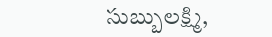సుబ్బులక్ష్మి,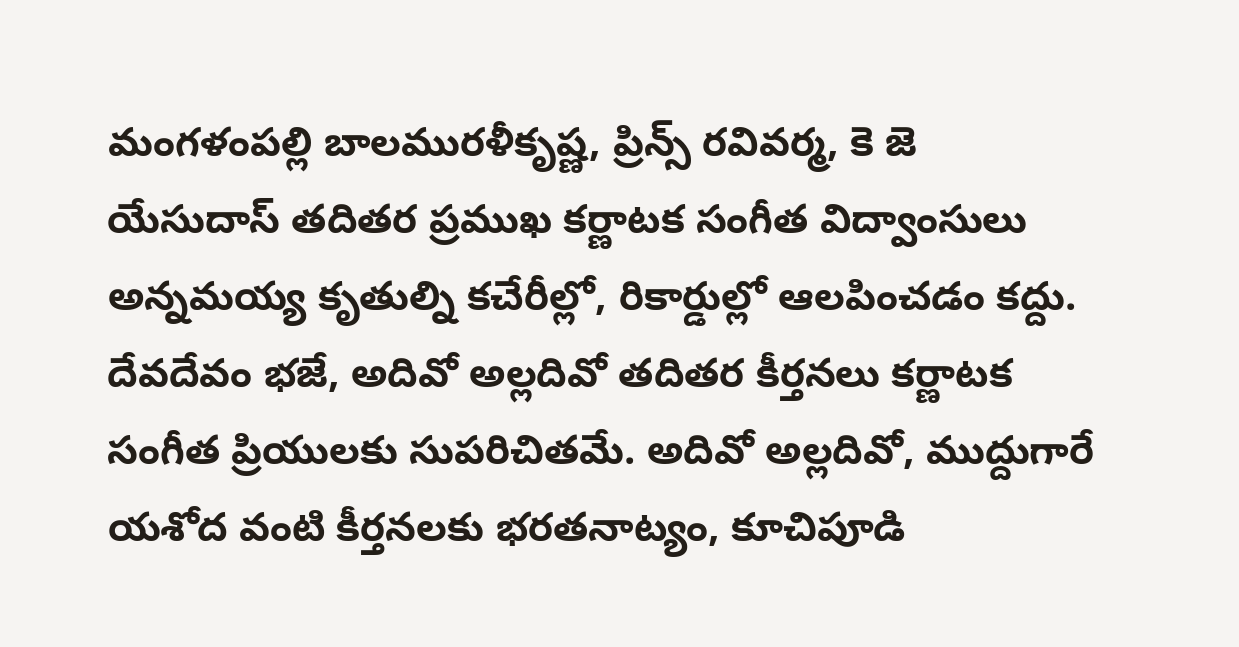మంగళంపల్లి బాలమురళీకృష్ణ, ప్రిన్స్ రవివర్మ, కె జె యేసుదాస్ తదితర ప్రముఖ కర్ణాటక సంగీత విద్వాంసులు అన్నమయ్య కృతుల్ని కచేరీల్లో, రికార్డుల్లో ఆలపించడం కద్దు. దేవదేవం భజే, అదివో అల్లదివో తదితర కీర్తనలు కర్ణాటక సంగీత ప్రియులకు సుపరిచితమే. అదివో అల్లదివో, ముద్దుగారే యశోద వంటి కీర్తనలకు భరతనాట్యం, కూచిపూడి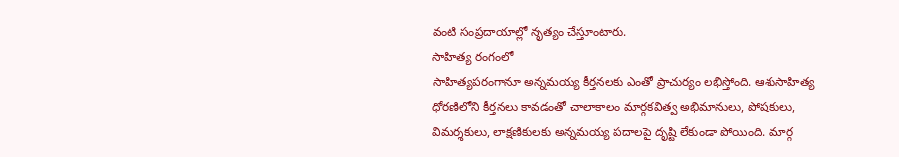వంటి సంప్రదాయాల్లో నృత్యం చేస్తూంటారు.
సాహిత్య రంగంలో
సాహిత్యపరంగానూ అన్నమయ్య కీర్తనలకు ఎంతో ప్రాచుర్యం లభిస్తోంది. ఆశుసాహిత్య ధోరణిలోని కీర్తనలు కావడంతో చాలాకాలం మార్గకవిత్వ అభిమానులు, పోషకులు, విమర్శకులు, లాక్షణికులకు అన్నమయ్య పదాలపై దృష్టి లేకుండా పోయింది. మార్గ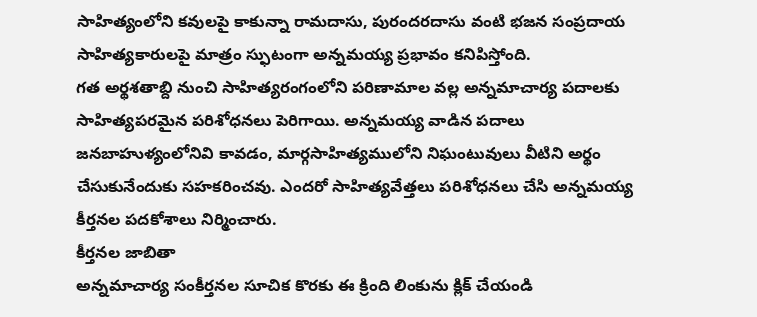సాహిత్యంలోని కవులపై కాకున్నా రామదాసు, పురందరదాసు వంటి భజన సంప్రదాయ సాహిత్యకారులపై మాత్రం స్ఫుటంగా అన్నమయ్య ప్రభావం కనిపిస్తోంది.
గత అర్థశతాబ్ది నుంచి సాహిత్యరంగంలోని పరిణామాల వల్ల అన్నమాచార్య పదాలకు సాహిత్యపరమైన పరిశోధనలు పెరిగాయి. అన్నమయ్య వాడిన పదాలు జనబాహుళ్యంలోనివి కావడం, మార్గసాహిత్యములోని నిఘంటువులు వీటిని అర్థం చేసుకునేందుకు సహకరించవు. ఎందరో సాహిత్యవేత్తలు పరిశోధనలు చేసి అన్నమయ్య కీర్తనల పదకోశాలు నిర్మించారు.
కీర్తనల జాబితా
అన్నమాచార్య సంకీర్తనల సూచిక కొరకు ఈ క్రింది లింకును క్లిక్ చేయండి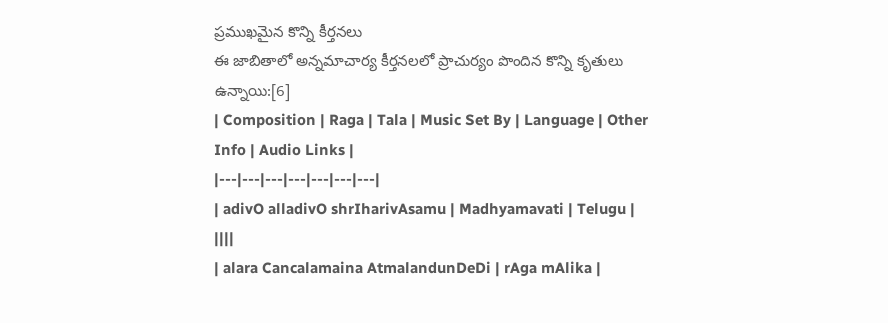ప్రముఖమైన కొన్ని కీర్తనలు
ఈ జాబితాలో అన్నమాచార్య కీర్తనలలో ప్రాచుర్యం పొందిన కొన్ని కృతులు ఉన్నాయి:[6]
| Composition | Raga | Tala | Music Set By | Language | Other Info | Audio Links |
|---|---|---|---|---|---|---|
| adivO alladivO shrIharivAsamu | Madhyamavati | Telugu | ||||
| alara Cancalamaina AtmalandunDeDi | rAga mAlika |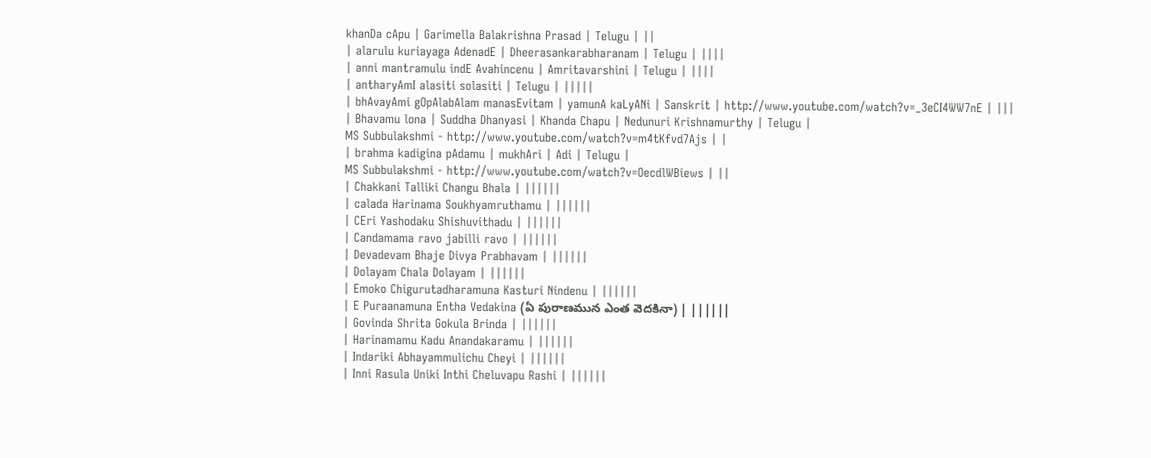khanDa cApu | Garimella Balakrishna Prasad | Telugu | ||
| alarulu kuriayaga AdenadE | Dheerasankarabharanam | Telugu | ||||
| anni mantramulu indE Avahincenu | Amritavarshini | Telugu | ||||
| antharyAmI alasiti solasiti | Telugu | |||||
| bhAvayAmi gOpAlabAlam manasEvitam | yamunA kaLyANi | Sanskrit | http://www.youtube.com/watch?v=_3eCI4WW7nE | |||
| Bhavamu lona | Suddha Dhanyasi | Khanda Chapu | Nedunuri Krishnamurthy | Telugu |
MS Subbulakshmi - http://www.youtube.com/watch?v=m4tKfvd7Ajs | |
| brahma kadigina pAdamu | mukhAri | Adi | Telugu |
MS Subbulakshmi - http://www.youtube.com/watch?v=OecdlWBiews | ||
| Chakkani Talliki Changu Bhala | ||||||
| calada Harinama Soukhyamruthamu | ||||||
| CEri Yashodaku Shishuvithadu | ||||||
| Candamama ravo jabilli ravo | ||||||
| Devadevam Bhaje Divya Prabhavam | ||||||
| Dolayam Chala Dolayam | ||||||
| Emoko Chigurutadharamuna Kasturi Nindenu | ||||||
| E Puraanamuna Entha Vedakina (ఏ పురాణమున ఎంత వెదకినా) | ||||||
| Govinda Shrita Gokula Brinda | ||||||
| Harinamamu Kadu Anandakaramu | ||||||
| Indariki Abhayammulichu Cheyi | ||||||
| Inni Rasula Uniki Inthi Cheluvapu Rashi | ||||||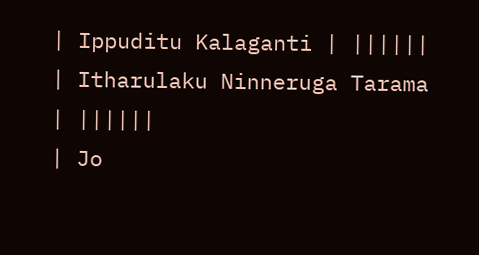| Ippuditu Kalaganti | ||||||
| Itharulaku Ninneruga Tarama | ||||||
| Jo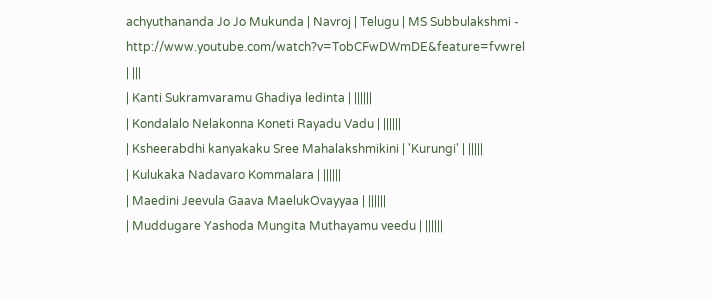achyuthananda Jo Jo Mukunda | Navroj | Telugu | MS Subbulakshmi - http://www.youtube.com/watch?v=TobCFwDWmDE&feature=fvwrel | |||
| Kanti Sukramvaramu Ghadiya ledinta | ||||||
| Kondalalo Nelakonna Koneti Rayadu Vadu | ||||||
| Ksheerabdhi kanyakaku Sree Mahalakshmikini | 'Kurungi' | |||||
| Kulukaka Nadavaro Kommalara | ||||||
| Maedini Jeevula Gaava MaelukOvayyaa | ||||||
| Muddugare Yashoda Mungita Muthayamu veedu | ||||||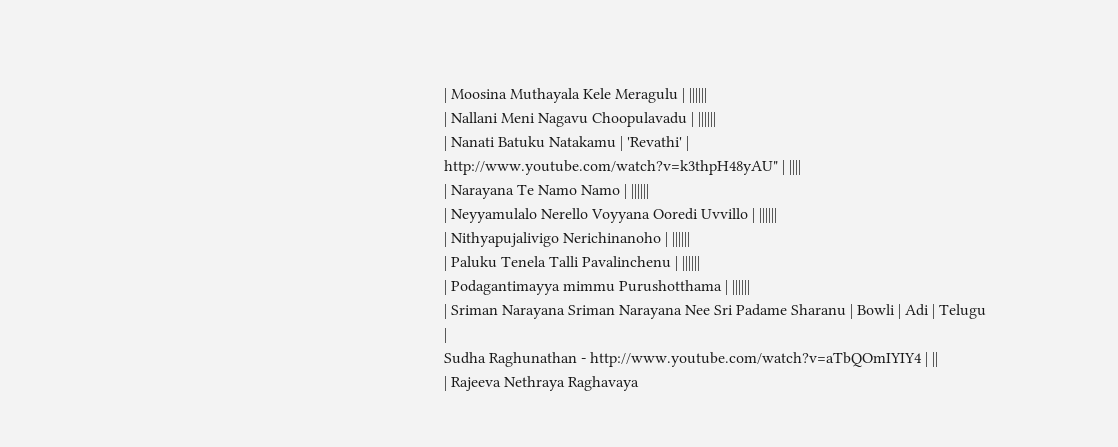| Moosina Muthayala Kele Meragulu | ||||||
| Nallani Meni Nagavu Choopulavadu | ||||||
| Nanati Batuku Natakamu | 'Revathi' | http://www.youtube.com/watch?v=k3thpH48yAU" | ||||
| Narayana Te Namo Namo | ||||||
| Neyyamulalo Nerello Voyyana Ooredi Uvvillo | ||||||
| Nithyapujalivigo Nerichinanoho | ||||||
| Paluku Tenela Talli Pavalinchenu | ||||||
| Podagantimayya mimmu Purushotthama | ||||||
| Sriman Narayana Sriman Narayana Nee Sri Padame Sharanu | Bowli | Adi | Telugu |
Sudha Raghunathan - http://www.youtube.com/watch?v=aTbQOmIYIY4 | ||
| Rajeeva Nethraya Raghavaya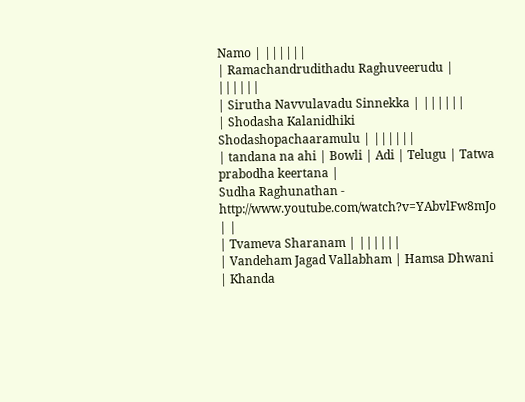Namo | ||||||
| Ramachandrudithadu Raghuveerudu | ||||||
| Sirutha Navvulavadu Sinnekka | ||||||
| Shodasha Kalanidhiki Shodashopachaaramulu | ||||||
| tandana na ahi | Bowli | Adi | Telugu | Tatwa prabodha keertana |
Sudha Raghunathan - http://www.youtube.com/watch?v=YAbvlFw8mJo | |
| Tvameva Sharanam | ||||||
| Vandeham Jagad Vallabham | Hamsa Dhwani | Khanda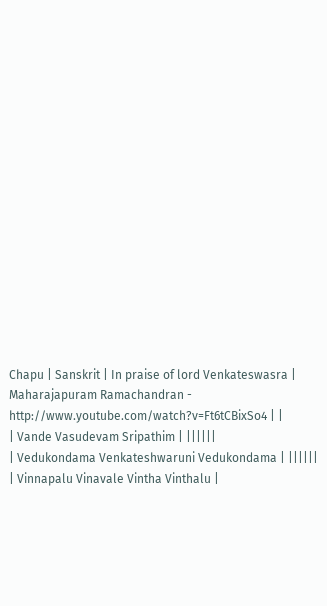Chapu | Sanskrit | In praise of lord Venkateswasra |
Maharajapuram Ramachandran - http://www.youtube.com/watch?v=Ft6tCBixSo4 | |
| Vande Vasudevam Sripathim | ||||||
| Vedukondama Venkateshwaruni Vedukondama | ||||||
| Vinnapalu Vinavale Vintha Vinthalu |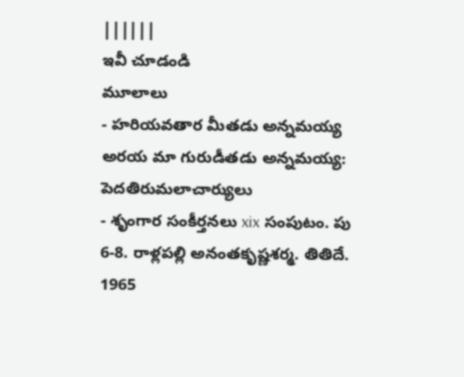||||||
ఇవీ చూడండి
మూలాలు
- హరియవతార మీతడు అన్నమయ్య అరయ మా గురుడీతడు అన్నమయ్య: పెదతిరుమలాచార్యులు
- శృంగార సంకీర్తనలు xix సంపుటం. పు 6-8. రాళ్లపల్లి అనంతకృష్ణశర్మ. తితిదే. 1965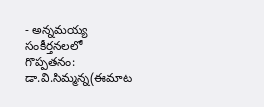- అన్నమయ్య సంకీర్తనలలో గొప్పతనం: డా.వి.సిమ్మన్న(ఈమాట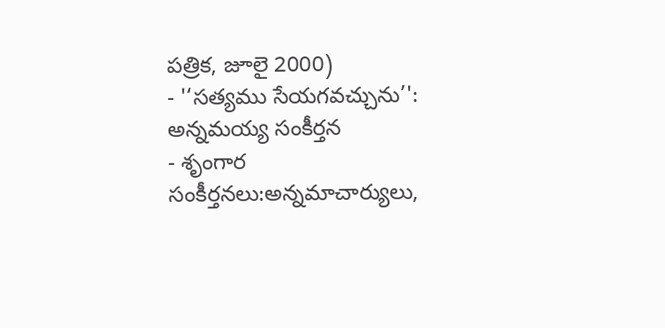పత్రిక, జూలై 2000)
- '‘సత్యము సేయగవచ్చును’': అన్నమయ్య సంకీర్తన
- శృంగార సంకీర్తనలు:అన్నమాచార్యులు,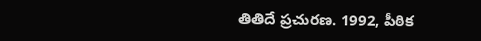తితిదే ప్రచురణ. 1992, పీఠిక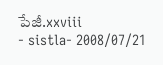పేజీ.xxviii
- sistla- 2008/07/21